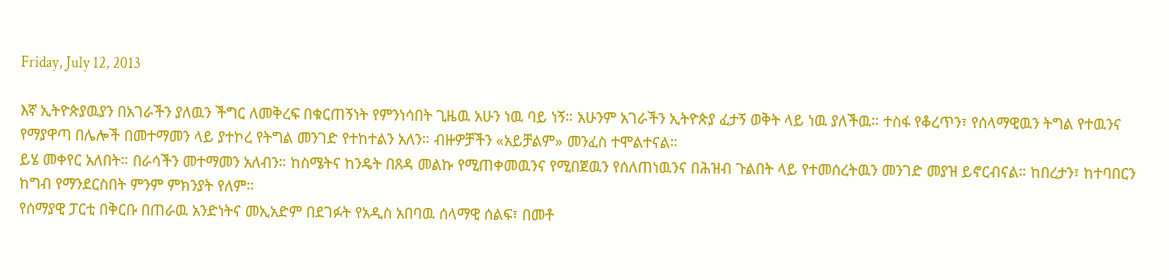Friday, July 12, 2013

እኛ ኢትዮጵያዉያን በአገራችን ያለዉን ችግር ለመቅረፍ በቁርጠኝነት የምንነሳበት ጊዜዉ አሁን ነዉ ባይ ነኝ። አሁንም አገራችን ኢትዮጵያ ፈታኝ ወቅት ላይ ነዉ ያለችዉ። ተስፋ የቆረጥን፣ የሰላማዊዉን ትግል የተዉንና የማያዋጣ በሌሎች በመተማመን ላይ ያተኮረ የትግል መንገድ የተከተልን አለን። ብዙዎቻችን «አይቻልም» መንፈስ ተሞልተናል።
ይሄ መቀየር አለበት። በራሳችን መተማመን አለብን። ከስሜትና ከንዴት በጸዳ መልኩ የሚጠቀመዉንና የሚበጀዉን የሰለጠነዉንና በሕዝብ ጉልበት ላይ የተመሰረትዉን መንገድ መያዝ ይኖርብናል። ከበረታን፣ ከተባበርን ከግብ የማንደርስበት ምንም ምክንያት የለም።
የሰማያዊ ፓርቲ በቅርቡ በጠራዉ አንድነትና መኢአድም በደገፉት የአዲስ አበባዉ ሰላማዊ ሰልፍ፣ በመቶ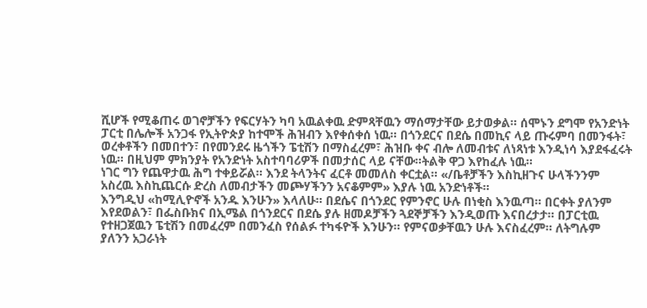ሺሆች የሚቆጠሩ ወገኖቻችን የፍርሃትን ካባ አዉልቀዉ ድምጻቸዉን ማሰማታቸው ይታወቃል። ሰሞኑን ደግሞ የአንድነት ፓርቲ በሌሎች አንጋፋ የኢትዮጵያ ከተሞች ሕዝብን እየቀሰቀሰ ነዉ። በጎንደርና በደሴ በመኪና ላይ ጡሩምባ በመንፋት፣ ወረቀቶችን በመበተን፣ በየመንደሩ ዜጎችን ፔቲሽን በማስፈረም፣ ሕዝቡ ቀና ብሎ ለመብቱና ለነጻነቱ እንዲነሳ እያደፋፈሩት ነዉ። በዚህም ምክንያት የአንድነት አስተባባሪዎች በመታሰር ላይ ናቸው።ትልቅ ዋጋ እየከፈሉ ነዉ።
ነገር ግን የጨዋታዉ ሕግ ተቀይሯል። እንደ ትላንትና ፈርቶ መመለስ ቀርቷል። «/ቤቶቻችን እስኪዘጉና ሁላችንንም አስረዉ እስኪጨርሱ ድረስ ለመብታችን መጮሃችንን አናቆምም» እያሉ ነዉ አንድነቶች።
እንግዲህ «ከሚሊዮኖች አንዱ እንሁን» እላለሁ። በደሴና በጎንደር የምንኖር ሁሉ በነቂስ እንዉጣ። በርቀት ያለንም እየደወልን፣ በፌስቡክና በኢሜል በጎንደርና በደሴ ያሉ ዘመዶቻችን ጓደኞቻችን እንዲወጡ እናበረታታ። በፓርቲዉ የተዘጋጀዉን ፔቲሽን በመፈረም በመንፈስ የሰልፉ ተካፋዮች እንሁን። የምናወቃቸዉን ሁሉ እናስፈረም። ለትግሉም ያለንን አጋራነት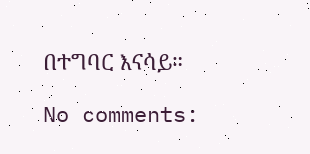በተግባር እናሳይ።

No comments: